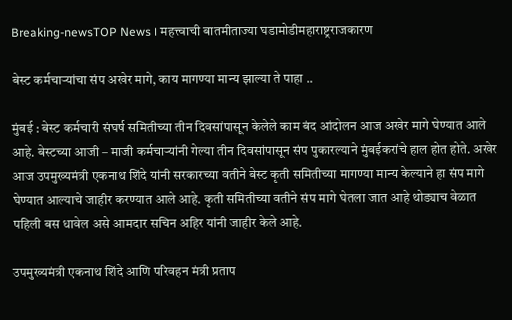Breaking-newsTOP News । महत्त्वाची बातमीताज्या घडामोडीमहाराष्ट्रराजकारण

बेस्ट कर्मचाऱ्यांचा संप अखेर मागे, काय मागण्या मान्य झाल्या ते पाहा ..

मुंबई : बेस्ट कर्मचारी संघर्ष समितीच्या तीन दिवसांपासून केलेले काम बंद आंदोलन आज अखेर मागे घेण्यात आले आहे. बेस्टच्या आजी – माजी कर्मचाऱ्यांनी गेल्या तीन दिवसांपासून संप पुकारल्याने मुंबईकरांचे हाल होत होते. अखेर आज उपमुख्यमंत्री एकनाथ शिंदे यांनी सरकारच्या वतीने बेस्ट कृती समितीच्या मागण्या मान्य केल्याने हा संप मागे घेण्यात आल्याचे जाहीर करण्यात आले आहे. कृती समितीच्या वतीने संप मागे घेतला जात आहे थोड्याच वेळात पहिली बस धावेल असे आमदार सचिन अहिर यांनी जाहीर केले आहे.

उपमुख्यमंत्री एकनाथ शिंदे आणि परिवहन मंत्री प्रताप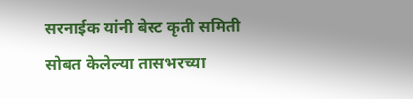सरनाईक यांनी बेस्ट कृती समिती सोबत केलेल्या तासभरच्या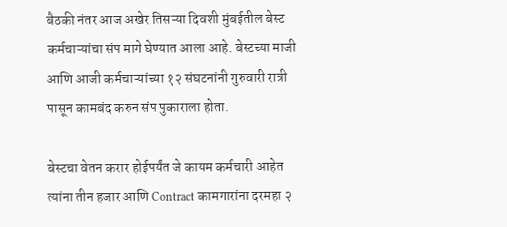बैठकी नंतर आज अखेर तिसऱ्या दिवशी मुंबईतील बेस्ट कर्मचाऱ्यांचा संप मागे घेण्यात आला आहे. बेस्टच्या माजी आणि आजी कर्मचाऱ्यांच्या १२ संघटनांनी गुरुवारी रात्री पासून कामबंद करुन संप पुकाराला होता.

बेस्टचा वेतन करार होईपर्यंत जे कायम कर्मचारी आहेत त्यांना तीन हजार आणि Contract कामगारांना दरमहा २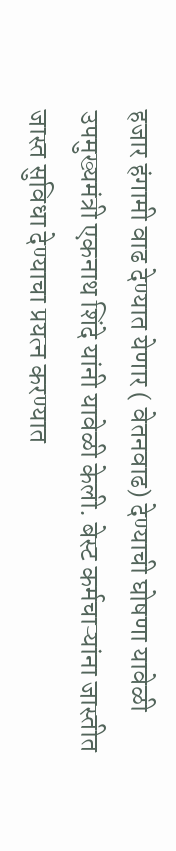हजार हंगामी वाढ देण्यात येणार ( वेतनवाढ) देण्याची घोषणा यावेळी उपमुख्यमंत्री एकनाथ शिंदे यांनी यावेळी केली. बेस्ट कर्मचाऱ्यांना जास्तीत जास्त सुविधा देण्याचा प्रयत्न करण्यात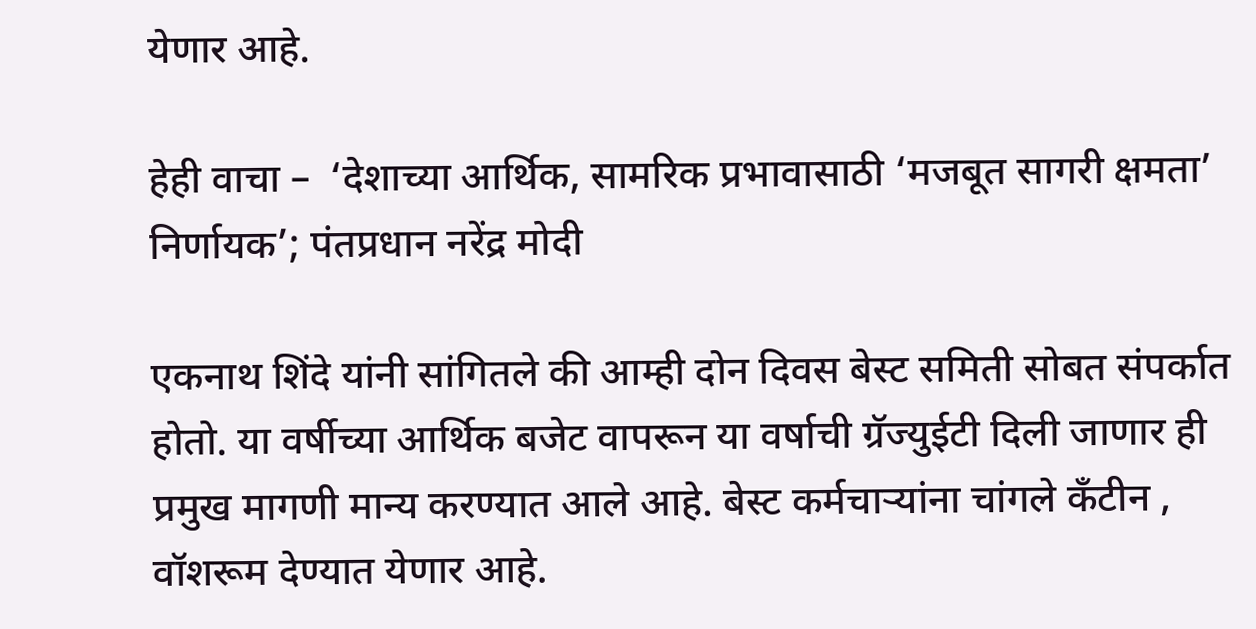येणार आहे.

हेही वाचा –  ‘देशाच्या आर्थिक, सामरिक प्रभावासाठी ‘मजबूत सागरी क्षमता’ निर्णायक’; पंतप्रधान नरेंद्र मोदी

एकनाथ शिंदे यांनी सांगितले की आम्ही दोन दिवस बेस्ट समिती सोबत संपर्कात होतो. या वर्षीच्या आर्थिक बजेट वापरून या वर्षाची ग्रॅज्युईटी दिली जाणार ही प्रमुख मागणी मान्य करण्यात आले आहे. बेस्ट कर्मचाऱ्यांना चांगले कँटीन , वॉशरूम देण्यात येणार आहे.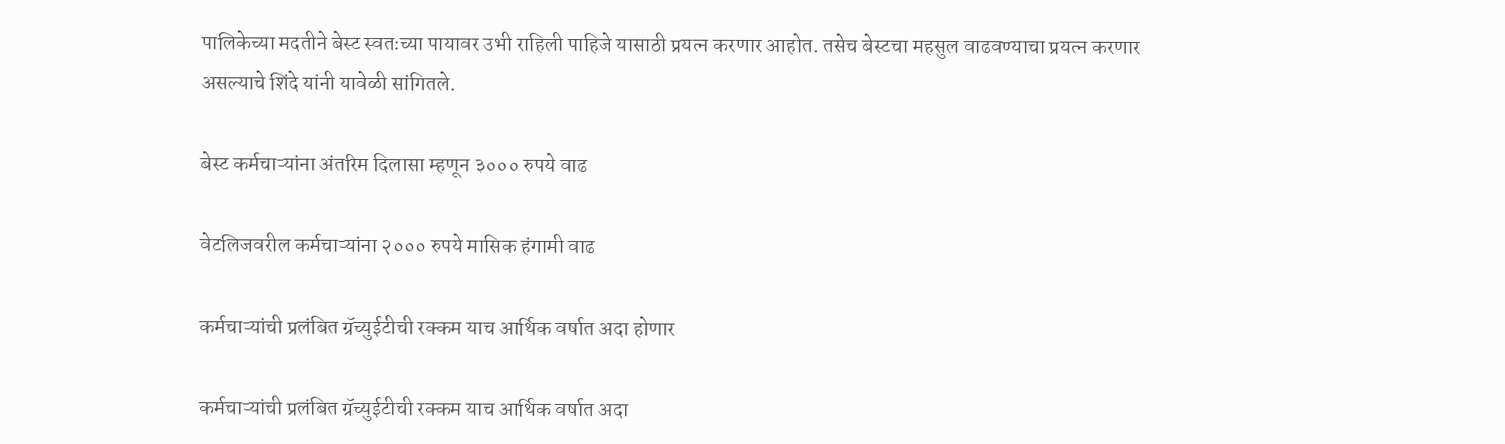पालिकेच्या मदतीने बेस्ट स्वतःच्या पायावर उभी राहिली पाहिजे यासाठी प्रयत्न करणार आहोत. तसेच बेस्टचा महसुल वाढवण्याचा प्रयत्न करणार असल्याचे शिंदे यांनी यावेळी सांगितले.

बेस्ट कर्मचाऱ्यांना अंतरिम दिलासा म्हणून ३००० रुपये वाढ

वेटलिजवरील कर्मचाऱ्यांना २००० रुपये मासिक हंगामी वाढ

कर्मचाऱ्यांची प्रलंबित ग्रॅच्युईटीची रक्कम याच आर्थिक वर्षात अदा होणार

कर्मचाऱ्यांची प्रलंबित ग्रॅच्युईटीची रक्कम याच आर्थिक वर्षात अदा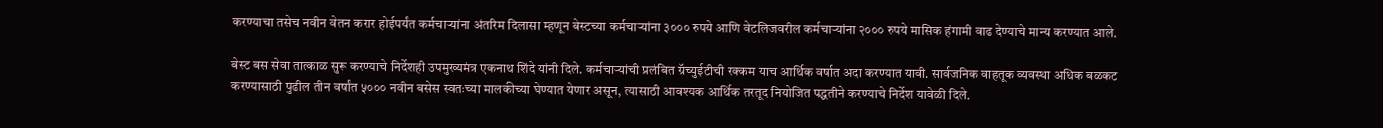करण्याचा तसेच नवीन वेतन करार होईपर्यंत कर्मचाऱ्यांना अंतरिम दिलासा म्हणून बेस्टच्या कर्मचाऱ्यांना ३००० रुपये आणि वेटलिजवरील कर्मचाऱ्यांना २००० रुपये मासिक हंगामी वाढ देण्याचे मान्य करण्यात आले.

बेस्ट बस सेवा तात्काळ सुरू करण्याचे निर्देशही उपमुख्यमंत्र एकनाथ शिंदे यांनी दिले. कर्मचाऱ्यांची प्रलंबित ग्रॅच्युईटीची रक्कम याच आर्थिक वर्षात अदा करण्यात यावी. सार्वजनिक वाहतूक व्यवस्था अधिक बळकट करण्यासाठी पुढील तीन वर्षांत ५००० नवीन बसेस स्वतःच्या मालकीच्या घेण्यात येणार असून, त्यासाठी आवश्यक आर्थिक तरतूद नियोजित पद्धतीने करण्याचे निर्देश यावेळी दिले.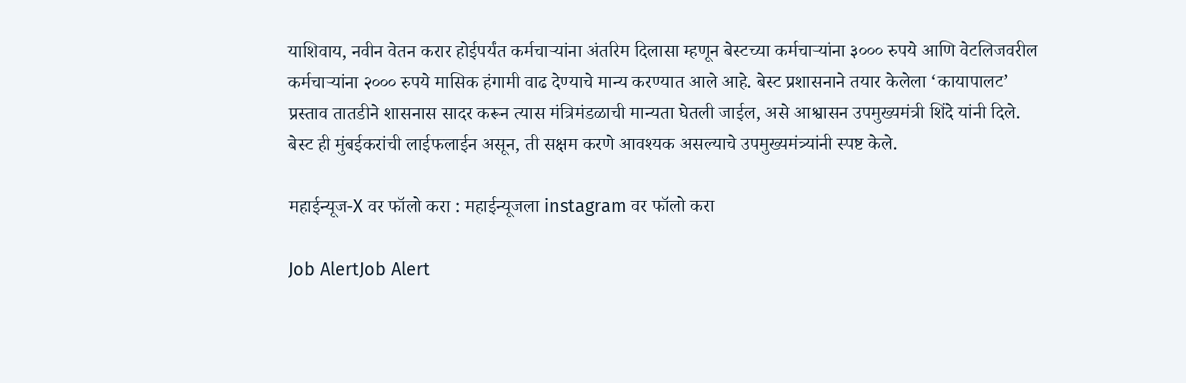याशिवाय, नवीन वेतन करार होईपर्यंत कर्मचाऱ्यांना अंतरिम दिलासा म्हणून बेस्टच्या कर्मचाऱ्यांना ३००० रुपये आणि वेटलिजवरील कर्मचाऱ्यांना २००० रुपये मासिक हंगामी वाढ देण्याचे मान्य करण्यात आले आहे. बेस्ट प्रशासनाने तयार केलेला ‘कायापालट’ प्रस्ताव तातडीने शासनास सादर करून त्यास मंत्रिमंडळाची मान्यता घेतली जाईल, असे आश्वासन उपमुख्यमंत्री शिंदे यांनी दिले. बेस्ट ही मुंबईकरांची लाईफलाईन असून, ती सक्षम करणे आवश्यक असल्याचे उपमुख्यमंत्र्यांनी स्पष्ट केले.

महाईन्यूज-X वर फॉलो करा : महाईन्यूजला instagram वर फॉलो करा

Job AlertJob Alert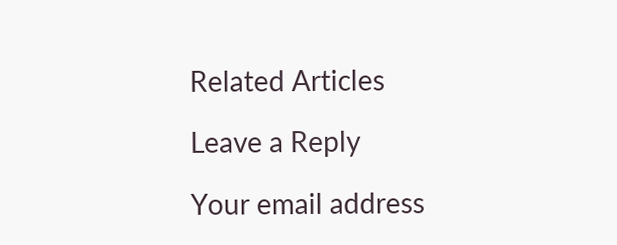Related Articles

Leave a Reply

Your email address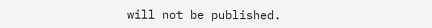will not be published.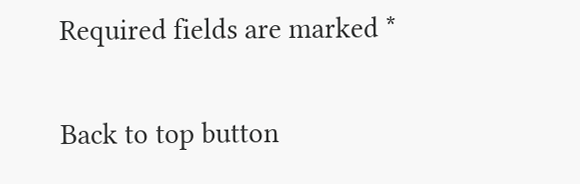Required fields are marked *

Back to top button